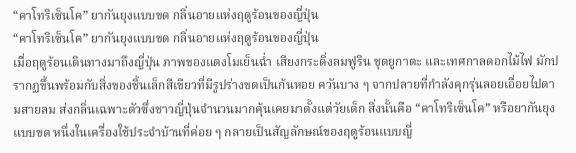“คาโทริเซ็นโค” ยากันยุงแบบขด กลิ่นอายแห่งฤดูร้อนของญี่ปุ่น
“คาโทริเซ็นโค” ยากันยุงแบบขด กลิ่นอายแห่งฤดูร้อนของญี่ปุ่น
เมื่อฤดูร้อนเดินทางมาถึงญี่ปุ่น ภาพของแตงโมเย็นฉ่ำ เสียงกระดิ่งลมฟูริน ชุดยูกาตะ และเทศกาลดอกไม้ไฟ มักปรากฏขึ้นพร้อมกับสิ่งของชิ้นเล็กสีเขียวที่มีรูปร่างขดเป็นก้นหอย ควันบาง ๆ จากปลายที่กำลังคุกรุ่นลอยเอื่อยไปตามสายลม ส่งกลิ่นเฉพาะตัวซึ่งชาวญี่ปุ่นจำนวนมากคุ้นเคยมาตั้งแต่วัยเด็ก สิ่งนั้นคือ “คาโทริเซ็นโค” หรือยากันยุงแบบขด หนึ่งในเครื่องใช้ประจำบ้านที่ค่อย ๆ กลายเป็นสัญลักษณ์ของฤดูร้อนแบบญี่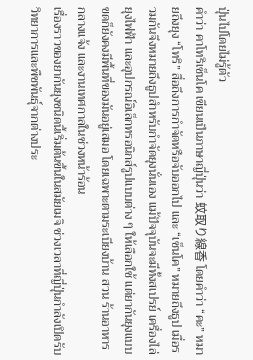ปุ่นไปโดยไม่รู้ตัว
คำว่า คาโทริเซ็นโค เขียนเป็นภาษาญี่ปุ่นว่า 蚊取り線香 โดยคำว่า “คะ” หมายถึงยุง “โทริ” สื่อถึงการกำจัดหรือจับออกไป และ “เซ็นโค” หมายถึงธูป เมื่อรวมกันจึงหมายถึงธูปสำหรับกำจัดยุงนั่นเอง แม้ปัจจุบันจะมีทั้งสเปรย์ เครื่องไล่ยุงไฟฟ้า และอุปกรณ์อิเล็กทรอนิกส์รูปแบบต่าง ๆ ให้เลือกใช้ แต่ยากันยุงแบบขดก็ยังคงมีพื้นที่ของมันอยู่เสมอ โดยเฉพาะตามระเบียงบ้าน สวน ร้านอาหารกลางแจ้ง และงานเทศกาลในช่วงหน้าร้อน
เรื่องราวของยากันยุงชนิดนี้เริ่มต้นขึ้นในสมัยเมจิ ช่วงเวลาที่ญี่ปุ่นกำลังเปิดรับวิทยาการและพืชพันธุ์จากต่างประ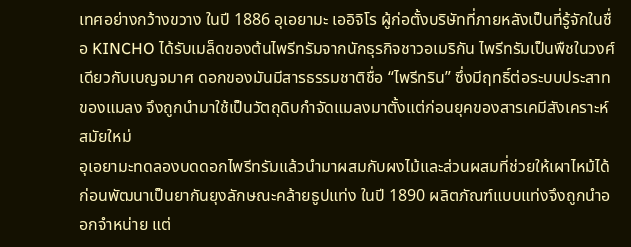เทศอย่างกว้างขวาง ในปี 1886 อุเอยามะ เออิจิโร ผู้ก่อตั้งบริษัทที่ภายหลังเป็นที่รู้จักในชื่อ KINCHO ได้รับเมล็ดของต้นไพรีทรัมจากนักธุรกิจชาวอเมริกัน ไพรีทรัมเป็นพืชในวงศ์เดียวกับเบญจมาศ ดอกของมันมีสารธรรมชาติชื่อ “ไพรีทริน” ซึ่งมีฤทธิ์ต่อระบบประสาทของแมลง จึงถูกนำมาใช้เป็นวัตถุดิบกำจัดแมลงมาตั้งแต่ก่อนยุคของสารเคมีสังเคราะห์สมัยใหม่
อุเอยามะทดลองบดดอกไพรีทรัมแล้วนำมาผสมกับผงไม้และส่วนผสมที่ช่วยให้เผาไหม้ได้ ก่อนพัฒนาเป็นยากันยุงลักษณะคล้ายธูปแท่ง ในปี 1890 ผลิตภัณฑ์แบบแท่งจึงถูกนำออกจำหน่าย แต่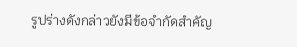รูปร่างดังกล่าวยังมีข้อจำกัดสำคัญ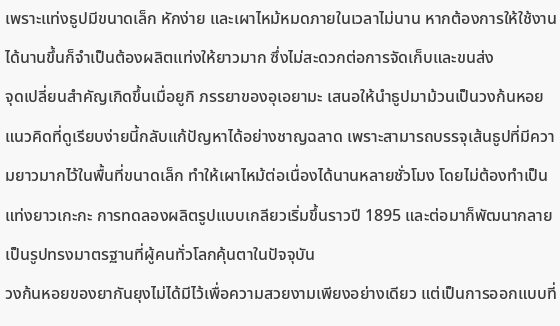เพราะแท่งธูปมีขนาดเล็ก หักง่าย และเผาไหม้หมดภายในเวลาไม่นาน หากต้องการให้ใช้งานได้นานขึ้นก็จำเป็นต้องผลิตแท่งให้ยาวมาก ซึ่งไม่สะดวกต่อการจัดเก็บและขนส่ง
จุดเปลี่ยนสำคัญเกิดขึ้นเมื่อยูกิ ภรรยาของอุเอยามะ เสนอให้นำธูปมาม้วนเป็นวงก้นหอย แนวคิดที่ดูเรียบง่ายนี้กลับแก้ปัญหาได้อย่างชาญฉลาด เพราะสามารถบรรจุเส้นธูปที่มีความยาวมากไว้ในพื้นที่ขนาดเล็ก ทำให้เผาไหม้ต่อเนื่องได้นานหลายชั่วโมง โดยไม่ต้องทำเป็นแท่งยาวเกะกะ การทดลองผลิตรูปแบบเกลียวเริ่มขึ้นราวปี 1895 และต่อมาก็พัฒนากลายเป็นรูปทรงมาตรฐานที่ผู้คนทั่วโลกคุ้นตาในปัจจุบัน
วงก้นหอยของยากันยุงไม่ได้มีไว้เพื่อความสวยงามเพียงอย่างเดียว แต่เป็นการออกแบบที่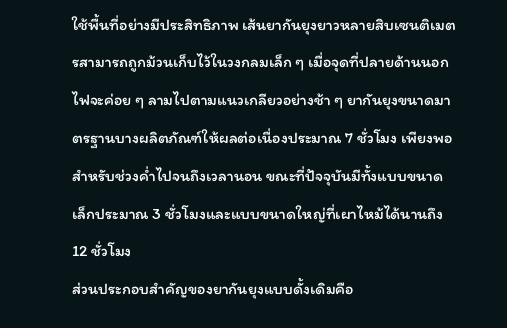ใช้พื้นที่อย่างมีประสิทธิภาพ เส้นยากันยุงยาวหลายสิบเซนติเมตรสามารถถูกม้วนเก็บไว้ในวงกลมเล็ก ๆ เมื่อจุดที่ปลายด้านนอก ไฟจะค่อย ๆ ลามไปตามแนวเกลียวอย่างช้า ๆ ยากันยุงขนาดมาตรฐานบางผลิตภัณฑ์ให้ผลต่อเนื่องประมาณ 7 ชั่วโมง เพียงพอสำหรับช่วงค่ำไปจนถึงเวลานอน ขณะที่ปัจจุบันมีทั้งแบบขนาดเล็กประมาณ 3 ชั่วโมงและแบบขนาดใหญ่ที่เผาไหม้ได้นานถึง 12 ชั่วโมง
ส่วนประกอบสำคัญของยากันยุงแบบดั้งเดิมคือ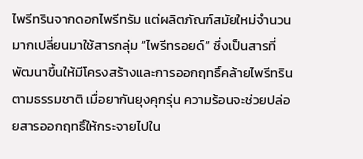ไพรีทรินจากดอกไพรีทรัม แต่ผลิตภัณฑ์สมัยใหม่จำนวนมากเปลี่ยนมาใช้สารกลุ่ม “ไพรีทรอยด์” ซึ่งเป็นสารที่พัฒนาขึ้นให้มีโครงสร้างและการออกฤทธิ์คล้ายไพรีทรินตามธรรมชาติ เมื่อยากันยุงคุกรุ่น ความร้อนจะช่วยปล่อยสารออกฤทธิ์ให้กระจายไปใน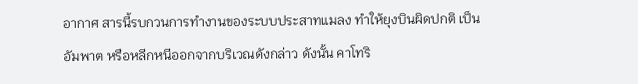อากาศ สารนี้รบกวนการทำงานของระบบประสาทแมลง ทำให้ยุงบินผิดปกติ เป็นอัมพาต หรือหลีกหนีออกจากบริเวณดังกล่าว ดังนั้น คาโทริ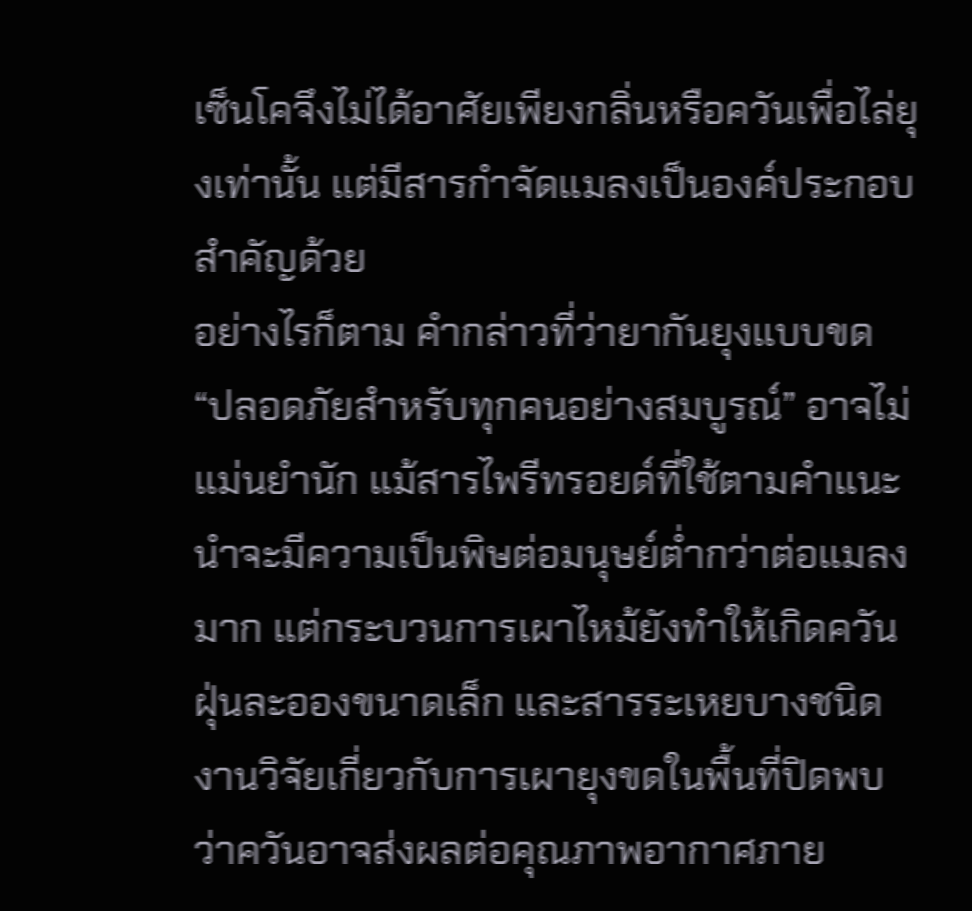เซ็นโคจึงไม่ได้อาศัยเพียงกลิ่นหรือควันเพื่อไล่ยุงเท่านั้น แต่มีสารกำจัดแมลงเป็นองค์ประกอบสำคัญด้วย
อย่างไรก็ตาม คำกล่าวที่ว่ายากันยุงแบบขด “ปลอดภัยสำหรับทุกคนอย่างสมบูรณ์” อาจไม่แม่นยำนัก แม้สารไพรีทรอยด์ที่ใช้ตามคำแนะนำจะมีความเป็นพิษต่อมนุษย์ต่ำกว่าต่อแมลงมาก แต่กระบวนการเผาไหม้ยังทำให้เกิดควัน ฝุ่นละอองขนาดเล็ก และสารระเหยบางชนิด งานวิจัยเกี่ยวกับการเผายุงขดในพื้นที่ปิดพบว่าควันอาจส่งผลต่อคุณภาพอากาศภาย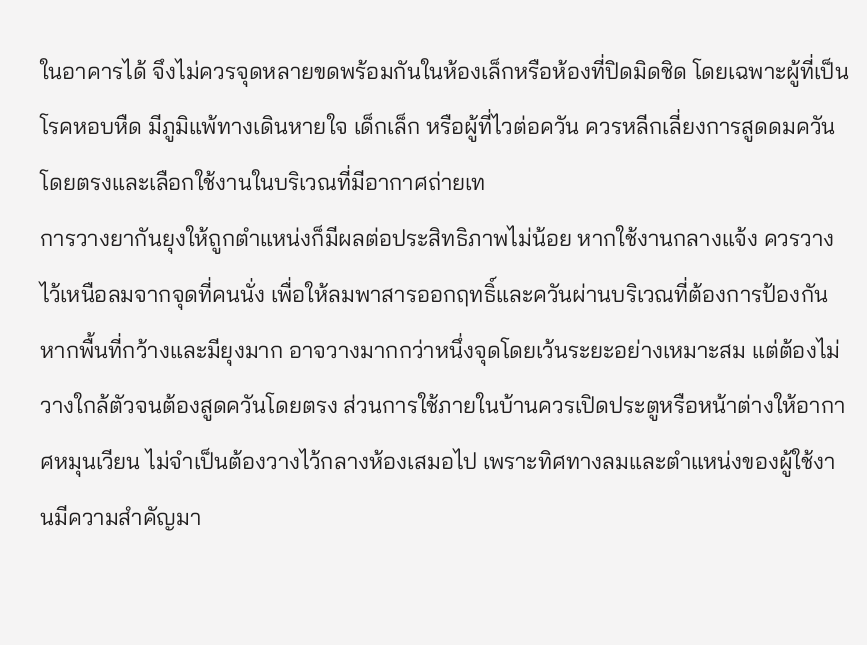ในอาคารได้ จึงไม่ควรจุดหลายขดพร้อมกันในห้องเล็กหรือห้องที่ปิดมิดชิด โดยเฉพาะผู้ที่เป็นโรคหอบหืด มีภูมิแพ้ทางเดินหายใจ เด็กเล็ก หรือผู้ที่ไวต่อควัน ควรหลีกเลี่ยงการสูดดมควันโดยตรงและเลือกใช้งานในบริเวณที่มีอากาศถ่ายเท
การวางยากันยุงให้ถูกตำแหน่งก็มีผลต่อประสิทธิภาพไม่น้อย หากใช้งานกลางแจ้ง ควรวางไว้เหนือลมจากจุดที่คนนั่ง เพื่อให้ลมพาสารออกฤทธิ์และควันผ่านบริเวณที่ต้องการป้องกัน หากพื้นที่กว้างและมียุงมาก อาจวางมากกว่าหนึ่งจุดโดยเว้นระยะอย่างเหมาะสม แต่ต้องไม่วางใกล้ตัวจนต้องสูดควันโดยตรง ส่วนการใช้ภายในบ้านควรเปิดประตูหรือหน้าต่างให้อากาศหมุนเวียน ไม่จำเป็นต้องวางไว้กลางห้องเสมอไป เพราะทิศทางลมและตำแหน่งของผู้ใช้งานมีความสำคัญมา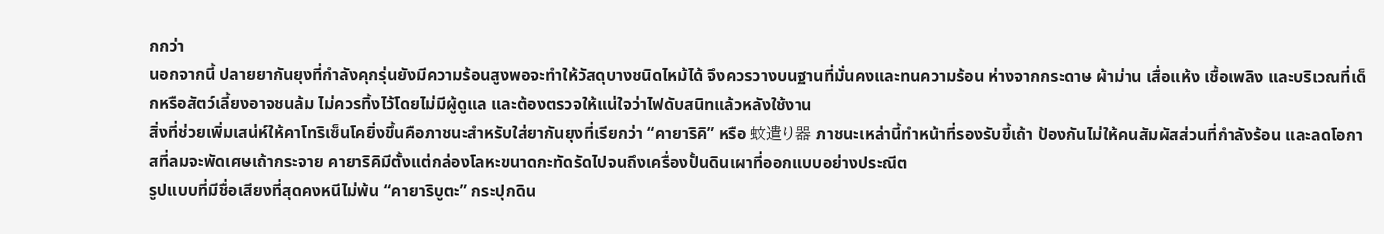กกว่า
นอกจากนี้ ปลายยากันยุงที่กำลังคุกรุ่นยังมีความร้อนสูงพอจะทำให้วัสดุบางชนิดไหม้ได้ จึงควรวางบนฐานที่มั่นคงและทนความร้อน ห่างจากกระดาษ ผ้าม่าน เสื่อแห้ง เชื้อเพลิง และบริเวณที่เด็กหรือสัตว์เลี้ยงอาจชนล้ม ไม่ควรทิ้งไว้โดยไม่มีผู้ดูแล และต้องตรวจให้แน่ใจว่าไฟดับสนิทแล้วหลังใช้งาน
สิ่งที่ช่วยเพิ่มเสน่ห์ให้คาโทริเซ็นโคยิ่งขึ้นคือภาชนะสำหรับใส่ยากันยุงที่เรียกว่า “คายาริคิ” หรือ 蚊遣り器 ภาชนะเหล่านี้ทำหน้าที่รองรับขี้เถ้า ป้องกันไม่ให้คนสัมผัสส่วนที่กำลังร้อน และลดโอกาสที่ลมจะพัดเศษเถ้ากระจาย คายาริคิมีตั้งแต่กล่องโลหะขนาดกะทัดรัดไปจนถึงเครื่องปั้นดินเผาที่ออกแบบอย่างประณีต
รูปแบบที่มีชื่อเสียงที่สุดคงหนีไม่พ้น “คายาริบูตะ” กระปุกดิน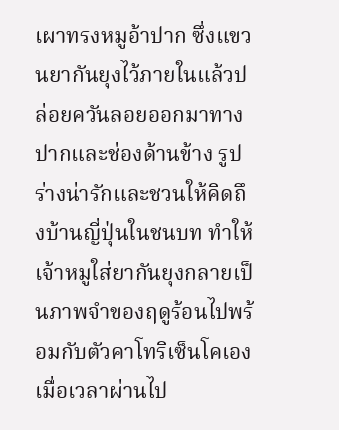เผาทรงหมูอ้าปาก ซึ่งแขวนยากันยุงไว้ภายในแล้วปล่อยควันลอยออกมาทางปากและช่องด้านข้าง รูปร่างน่ารักและชวนให้คิดถึงบ้านญี่ปุ่นในชนบท ทำให้เจ้าหมูใส่ยากันยุงกลายเป็นภาพจำของฤดูร้อนไปพร้อมกับตัวคาโทริเซ็นโคเอง
เมื่อเวลาผ่านไป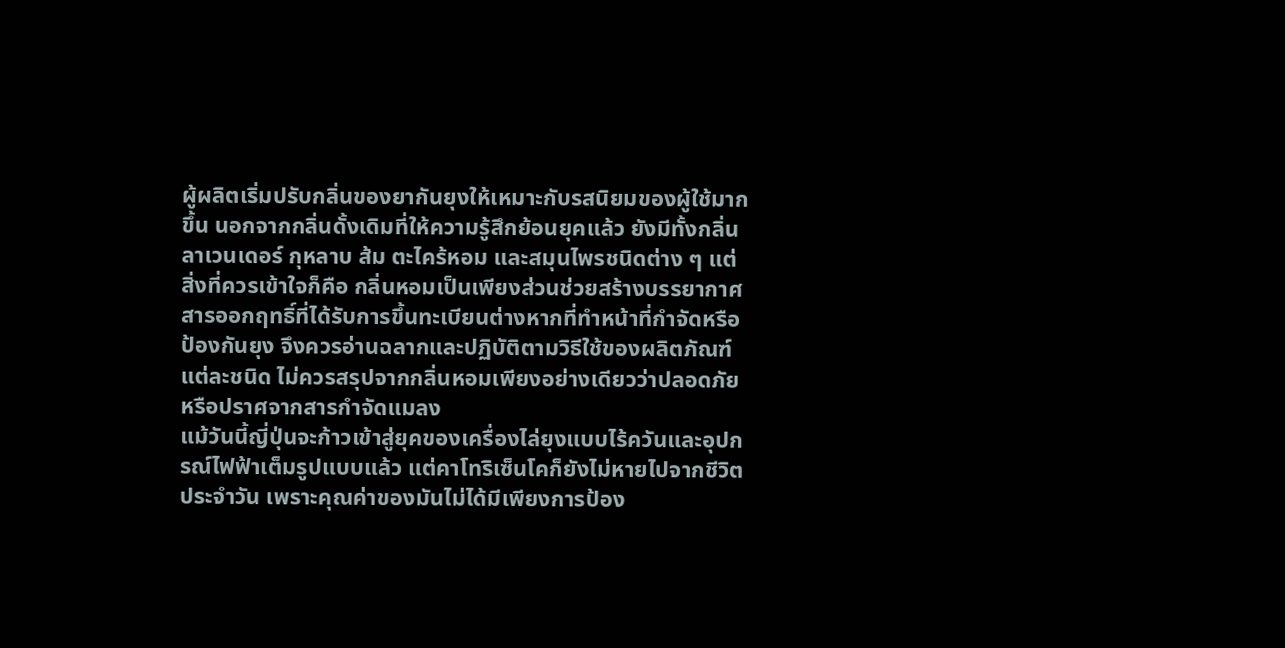ผู้ผลิตเริ่มปรับกลิ่นของยากันยุงให้เหมาะกับรสนิยมของผู้ใช้มากขึ้น นอกจากกลิ่นดั้งเดิมที่ให้ความรู้สึกย้อนยุคแล้ว ยังมีทั้งกลิ่นลาเวนเดอร์ กุหลาบ ส้ม ตะไคร้หอม และสมุนไพรชนิดต่าง ๆ แต่สิ่งที่ควรเข้าใจก็คือ กลิ่นหอมเป็นเพียงส่วนช่วยสร้างบรรยากาศ สารออกฤทธิ์ที่ได้รับการขึ้นทะเบียนต่างหากที่ทำหน้าที่กำจัดหรือป้องกันยุง จึงควรอ่านฉลากและปฏิบัติตามวิธีใช้ของผลิตภัณฑ์แต่ละชนิด ไม่ควรสรุปจากกลิ่นหอมเพียงอย่างเดียวว่าปลอดภัยหรือปราศจากสารกำจัดแมลง
แม้วันนี้ญี่ปุ่นจะก้าวเข้าสู่ยุคของเครื่องไล่ยุงแบบไร้ควันและอุปกรณ์ไฟฟ้าเต็มรูปแบบแล้ว แต่คาโทริเซ็นโคก็ยังไม่หายไปจากชีวิตประจำวัน เพราะคุณค่าของมันไม่ได้มีเพียงการป้อง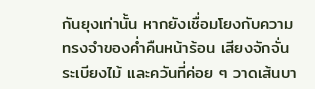กันยุงเท่านั้น หากยังเชื่อมโยงกับความทรงจำของค่ำคืนหน้าร้อน เสียงจักจั่น ระเบียงไม้ และควันที่ค่อย ๆ วาดเส้นบา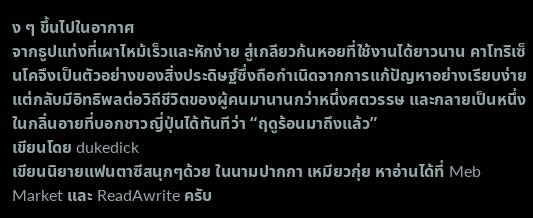ง ๆ ขึ้นไปในอากาศ
จากธูปแท่งที่เผาไหม้เร็วและหักง่าย สู่เกลียวก้นหอยที่ใช้งานได้ยาวนาน คาโทริเซ็นโคจึงเป็นตัวอย่างของสิ่งประดิษฐ์ซึ่งถือกำเนิดจากการแก้ปัญหาอย่างเรียบง่าย แต่กลับมีอิทธิพลต่อวิถีชีวิตของผู้คนมานานกว่าหนึ่งศตวรรษ และกลายเป็นหนึ่งในกลิ่นอายที่บอกชาวญี่ปุ่นได้ทันทีว่า “ฤดูร้อนมาถึงแล้ว”
เขียนโดย dukedick
เขียนนิยายแฟนตาซีสนุกๆด้วย ในนามปากกา เหมียวกุ่ย หาอ่านได้ที่ Meb Market และ ReadAwrite ครับ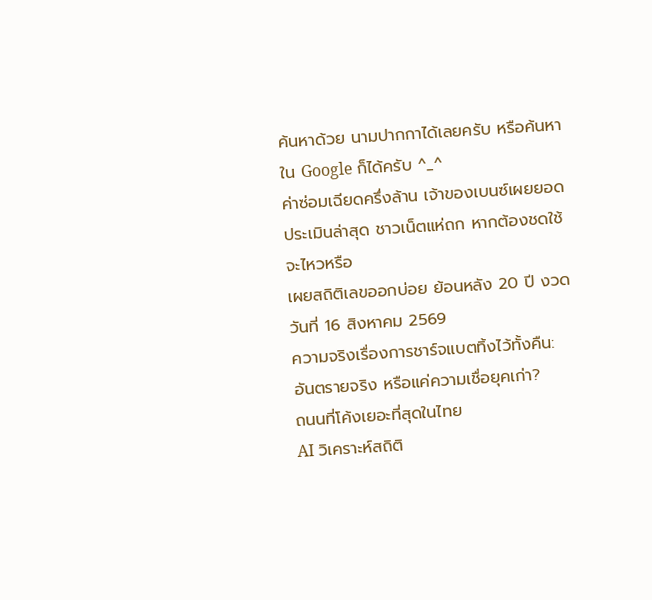ค้นหาด้วย นามปากกาได้เลยครับ หรือค้นหาใน Google ก็ได้ครับ ^_^
ค่าซ่อมเฉียดครึ่งล้าน เจ้าของเบนซ์เผยยอดประเมินล่าสุด ชาวเน็ตแห่ถก หากต้องชดใช้จะไหวหรือ
เผยสถิติเลขออกบ่อย ย้อนหลัง 20 ปี งวดวันที่ 16 สิงหาคม 2569
ความจริงเรื่องการชาร์จแบตทิ้งไว้ทั้งคืน: อันตรายจริง หรือแค่ความเชื่อยุคเก่า?
ถนนที่โค้งเยอะที่สุดในไทย
AI วิเคราะห์สถิติ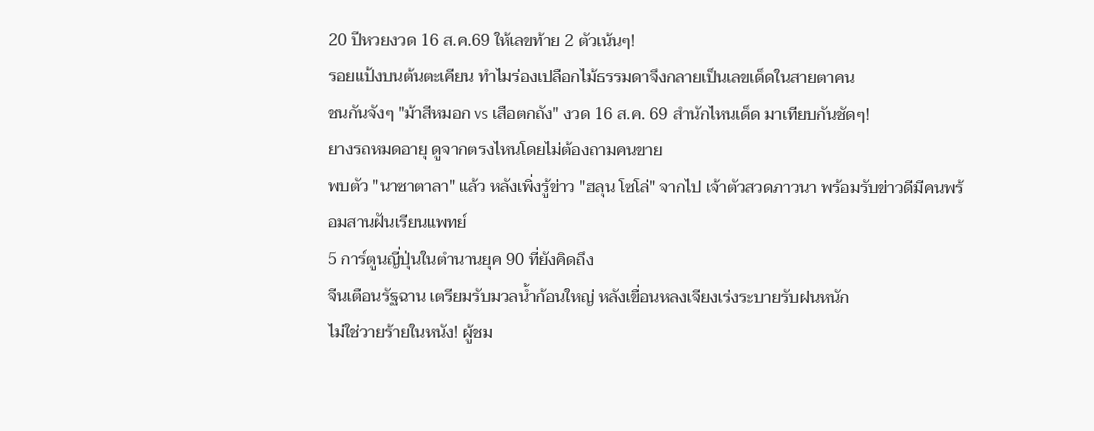20 ปีหวยงวด 16 ส.ค.69 ให้เลขท้าย 2 ตัวเน้นๆ!
รอยแป้งบนต้นตะเคียน ทำไมร่องเปลือกไม้ธรรมดาจึงกลายเป็นเลขเด็ดในสายตาคน
ชนกันจังๆ "ม้าสีหมอก vs เสือตกถัง" งวด 16 ส.ค. 69 สำนักไหนเด็ด มาเทียบกันชัดๆ!
ยางรถหมดอายุ ดูจากตรงไหนโดยไม่ต้องถามคนขาย
พบตัว "นาซาตาลา" แล้ว หลังเพิ่งรู้ข่าว "ฮลุน โซโล่" จากไป เจ้าตัวสวดภาวนา พร้อมรับข่าวดีมีคนพร้อมสานฝันเรียนแพทย์
5 การ์ตูนญี่ปุ่นในตำนานยุค 90 ที่ยังคิดถึง
จีนเตือนรัฐฉาน เตรียมรับมวลน้ำก้อนใหญ่ หลังเขื่อนหลงเจียงเร่งระบายรับฝนหนัก
ไม่ใช่วายร้ายในหนัง! ผู้ชม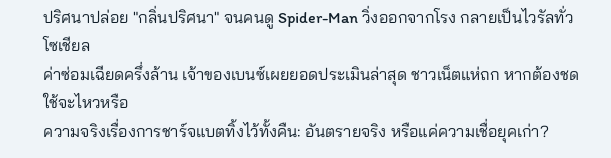ปริศนาปล่อย "กลิ่นปริศนา" จนคนดู Spider-Man วิ่งออกจากโรง กลายเป็นไวรัลทั่วโซเชียล
ค่าซ่อมเฉียดครึ่งล้าน เจ้าของเบนซ์เผยยอดประเมินล่าสุด ชาวเน็ตแห่ถก หากต้องชดใช้จะไหวหรือ
ความจริงเรื่องการชาร์จแบตทิ้งไว้ทั้งคืน: อันตรายจริง หรือแค่ความเชื่อยุคเก่า?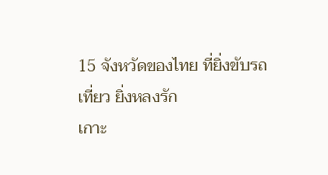15 จังหวัดของไทย ที่ยิ่งขับรถเที่ยว ยิ่งหลงรัก
เกาะ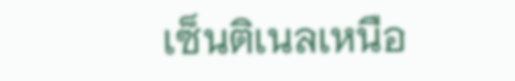เซ็นติเนลเหนือ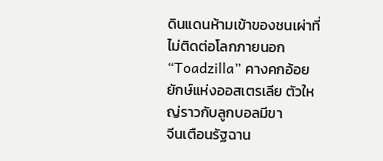ดินแดนห้ามเข้าของชนเผ่าที่ไม่ติดต่อโลกภายนอก
“Toadzilla” คางคกอ้อยยักษ์แห่งออสเตรเลีย ตัวใหญ่ราวกับลูกบอลมีขา
จีนเตือนรัฐฉาน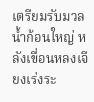เตรียมรับมวลน้ำก้อนใหญ่ หลังเขื่อนหลงเจียงเร่งระ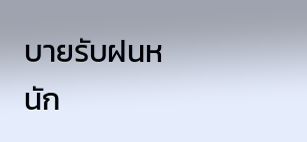บายรับฝนหนัก